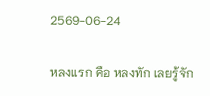2569-06-24

หลงแรก คือ หลงทัก เลยรู้จัก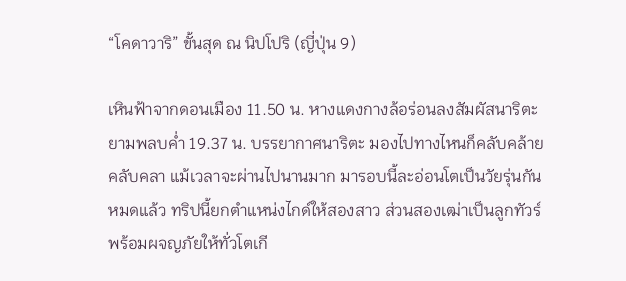“โคดาวาริ” ขั้นสุด ณ นิปโปริ (ญี่ปุ่น 9)

เหินฟ้าจากดอนเมือง 11.50 น. หางแดงกางล้อร่อนลงสัมผัสนาริตะยามพลบค่ำ 19.37 น. บรรยากาศนาริตะ มองไปทางไหนก็คลับคล้ายคลับคลา แม้เวลาจะผ่านไปนานมาก มารอบนี้ละอ่อนโตเป็นวัยรุ่นกันหมดแล้ว ทริปนี้ยกตำแหน่งไกด์ให้สองสาว ส่วนสองเฒ่าเป็นลูกทัวร์ พร้อมผจญภัยให้ทั่วโตเกี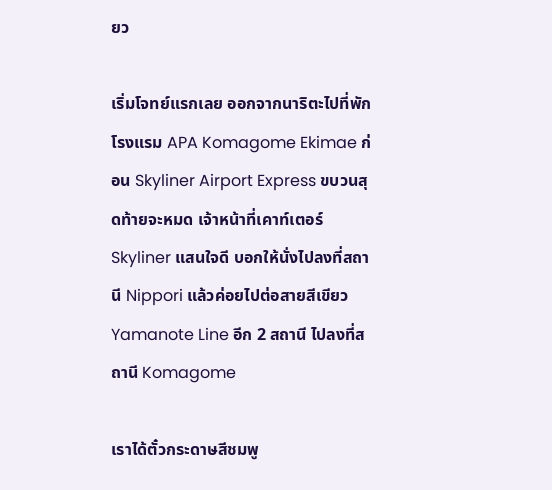ยว

เริ่มโจทย์แรกเลย ออกจากนาริตะไปที่พัก โรงแรม APA Komagome Ekimae ก่อน Skyliner Airport Express ขบวนสุดท้ายจะหมด เจ้าหน้าที่เคาท์เตอร์ Skyliner แสนใจดี บอกให้นั่งไปลงที่สถานี Nippori แล้วค่อยไปต่อสายสีเขียว Yamanote Line อีก 2 สถานี ไปลงที่สถานี Komagome

เราได้ตั๋วกระดาษสีชมพู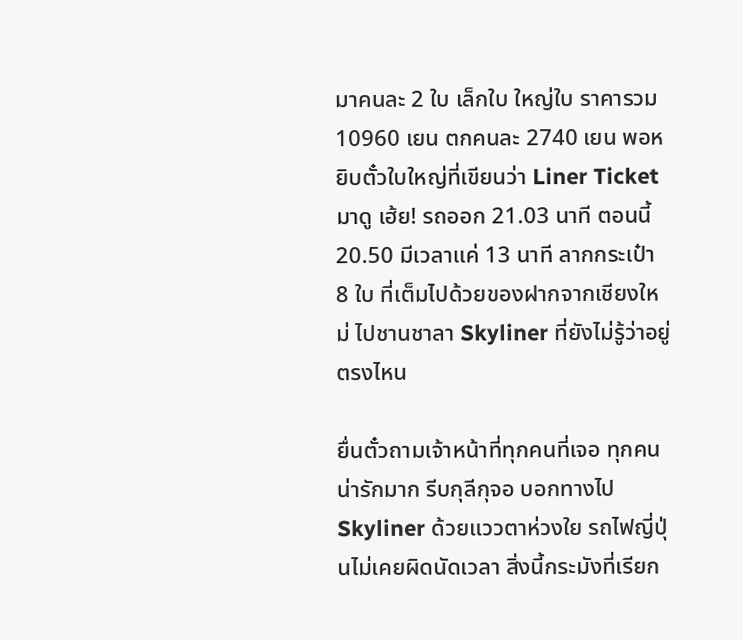มาคนละ 2 ใบ เล็กใบ ใหญ่ใบ ราคารวม 10960 เยน ตกคนละ 2740 เยน พอหยิบตั๋วใบใหญ่ที่เขียนว่า Liner Ticket มาดู เฮ้ย! รถออก 21.03 นาที ตอนนี้ 20.50 มีเวลาแค่ 13 นาที ลากกระเป๋า 8 ใบ ที่เต็มไปด้วยของฝากจากเชียงใหม่ ไปชานชาลา Skyliner ที่ยังไม่รู้ว่าอยู่ตรงไหน

ยื่นตั๋วถามเจ้าหน้าที่ทุกคนที่เจอ ทุกคนน่ารักมาก รีบกุลีกุจอ บอกทางไป Skyliner ด้วยแววตาห่วงใย รถไฟญี่ปุ่นไม่เคยผิดนัดเวลา สิ่งนี้กระมังที่เรียก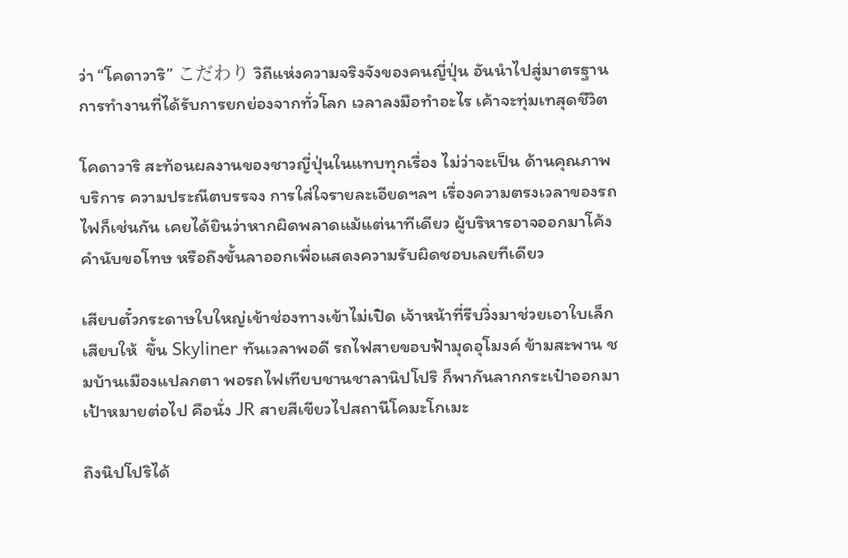ว่า “โคดาวาริ” こだわり วิถีแห่งความจริงจังของคนญี่ปุ่น อันนำไปสู่มาตรฐานการทำงานที่ได้รับการยกย่องจากทั่วโลก เวลาลงมือทำอะไร เค้าจะทุ่มเทสุดชีวิต

โคดาวาริ สะท้อนผลงานของชาวญี่ปุ่นในแทบทุกเรื่อง ไม่ว่าจะเป็น ด้านคุณภาพ บริการ ความประณีตบรรจง การใส่ใจรายละเอียดฯลฯ เรื่องความตรงเวลาของรถไฟก็เช่นกัน เคยได้ยินว่าหากผิดพลาดแม้แต่นาทีเดียว ผู้บริหารอาจออกมาโค้งคำนับขอโทษ หรือถึงขั้นลาออกเพื่อแสดงความรับผิดชอบเลยทีเดียว

เสียบตั๋วกระดาษใบใหญ่เข้าช่องทางเข้าไม่เปิด เจ้าหน้าที่รีบวิ่งมาช่วยเอาใบเล็กเสียบให้  ขึ้น Skyliner ทันเวลาพอดี รถไฟสายขอบฟ้ามุดอุโมงค์ ข้ามสะพาน ชมบ้านเมืองแปลกตา พอรถไฟเทียบชานชาลานิปโปริ ก็พากันลากกระเป๋าออกมา เป้าหมายต่อไป คือนั่ง JR สายสีเขียวไปสถานีโคมะโกเมะ

ถึงนิปโปริได้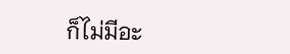ก็ไม่มีอะ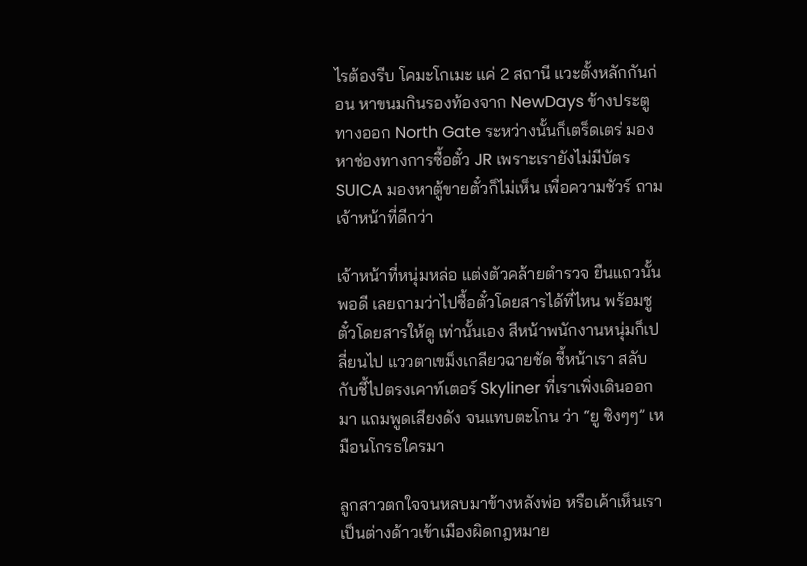ไรต้องรีบ โคมะโกเมะ แค่ 2 สถานี แวะตั้งหลักกันก่อน หาขนมกินรองท้องจาก NewDays ข้างประตูทางออก North Gate ระหว่างนั้นก็เตร็ดเตร่ มองหาช่องทางการซื้อตั๋ว JR เพราะเรายังไม่มีบัตร SUICA มองหาตู้ขายตั๋วก็ไม่เห็น เพื่อความชัวร์ ถามเจ้าหน้าที่ดีกว่า

เจ้าหน้าที่หนุ่มหล่อ แต่งตัวคล้ายตำรวจ ยืนแถวนั้นพอดี เลยถามว่าไปซื้อตั๋วโดยสารได้ที่ไหน พร้อมชูตั๋วโดยสารให้ดู เท่านั้นเอง สีหน้าพนักงานหนุ่มก็เปลี่ยนไป แววตาเขม็งเกลียวฉายชัด ชี้หน้าเรา สลับกับชี้ไปตรงเคาท์เตอร์ Skyliner ที่เราเพิ่งเดินออกมา แถมพูดเสียงดัง จนแทบตะโกน ว่า “ยู ซิงๆๆ” เหมือนโกรธใครมา

ลูกสาวตกใจจนหลบมาข้างหลังพ่อ หรือเค้าเห็นเราเป็นต่างด้าวเข้าเมืองผิดกฎหมาย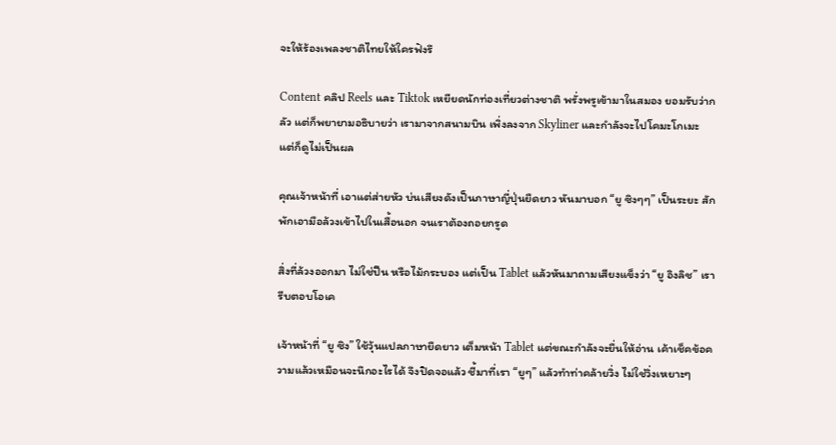จะให้ร้องเพลงชาติไทยให้ใครฟังรึ

Content คลิป Reels และ Tiktok เหยียดนักท่องเที่ยวต่างชาติ พรั่งพรูเข้ามาในสมอง ยอมรับว่ากลัว แต่ก็พยายามอธิบายว่า เรามาจากสนามบิน เพิ่งลงจาก Skyliner และกำลังจะไปโคมะโกเมะ แต่ก็ดูไม่เป็นผล

คุณเจ้าหน้าที่ เอาแต่ส่ายหัว บ่นเสียงดังเป็นภาษาญี่ปุ่นยืดยาว หันมาบอก “ยู ซิงๆๆ” เป็นระยะ สักพักเอามือล้วงเข้าไปในเสื้อนอก จนเราต้องถอยกรูด

สิ่งที่ล้วงออกมา ไม่ใช่ปืน หรือไม้กระบอง แต่เป็น Tablet แล้วหันมาถามเสียงแข็งว่า “ยู อิงลิช” เรารีบตอบโอเค

เจ้าหน้าที่ “ยู ซิง” ใช้วุ้นแปลภาษายืดยาว เต็มหน้า Tablet แต่ขณะกำลังจะยื่นให้อ่าน เค้าเช็คข้อความแล้วเหมือนจะนึกอะไรได้ จึงปิดจอแล้ว ชี้มาที่เรา “ยูๆ” แล้วทำท่าคล้ายวิ่ง ไม่ใช่วิ่งเหยาะๆ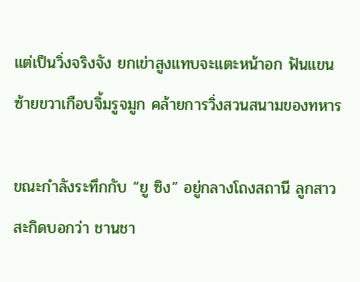แต่เป็นวิ่งจริงจัง ยกเข่าสูงแทบจะแตะหน้าอก ฟันแขนซ้ายขวาเกือบจิ้มรูจมูก คล้ายการวิ่งสวนสนามของทหาร

ขณะกำลังระทึกกับ “ยู ซิง” อยู่กลางโถงสถานี ลูกสาวสะกิดบอกว่า ชานชา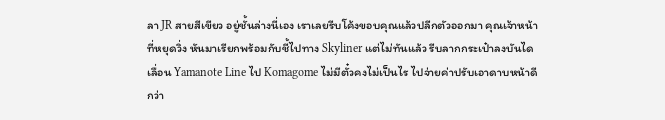ลา JR สายสีเขียว อยู่ชั้นล่างนี่เอง เราเลยรีบโค้งขอบคุณแล้วปลีกตัวออกมา คุณเจ้าหน้าที่หยุดวิ่ง หันมาเรียกพร้อมกับชี้ไปทาง Skyliner แต่ไม่ทันแล้ว รีบลากกระเป๋าลงบันไดเลื่อน Yamanote Line ไป Komagome ไม่มีตั๋วคงไม่เป็นไร ไปจ่ายค่าปรับเอาดาบหน้าดีกว่า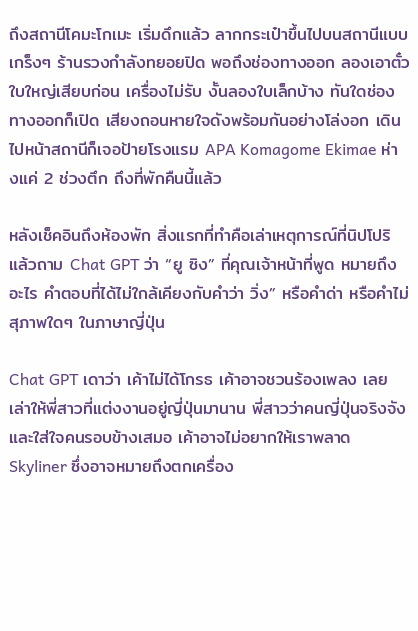ถึงสถานีโคมะโกเมะ เริ่มดึกแล้ว ลากกระเป๋าขึ้นไปบนสถานีแบบเกร็งๆ ร้านรวงกำลังทยอยปิด พอถึงช่องทางออก ลองเอาตั๋วใบใหญ่เสียบก่อน เครื่องไม่รับ งั้นลองใบเล็กบ้าง ทันใดช่องทางออกก็เปิด เสียงถอนหายใจดังพร้อมกันอย่างโล่งอก เดินไปหน้าสถานีก็เจอป้ายโรงแรม APA Komagome Ekimae ห่างแค่ 2 ช่วงตึก ถึงที่พักคืนนี้แล้ว

หลังเช็คอินถึงห้องพัก สิ่งแรกที่ทำคือเล่าเหตุการณ์ที่นิปโปริ แล้วถาม Chat GPT ว่า “ยู ซิง” ที่คุณเจ้าหน้าที่พูด หมายถึงอะไร คำตอบที่ได้ไม่ใกล้เคียงกับคำว่า วิ่ง” หรือคำด่า หรือคำไม่สุภาพใดๆ ในภาษาญี่ปุ่น

Chat GPT เดาว่า เค้าไม่ได้โกรธ เค้าอาจชวนร้องเพลง เลยเล่าให้พี่สาวที่แต่งงานอยู่ญี่ปุ่นมานาน พี่สาวว่าคนญี่ปุ่นจริงจังและใส่ใจคนรอบข้างเสมอ เค้าอาจไม่อยากให้เราพลาด Skyliner ซึ่งอาจหมายถึงตกเครื่อง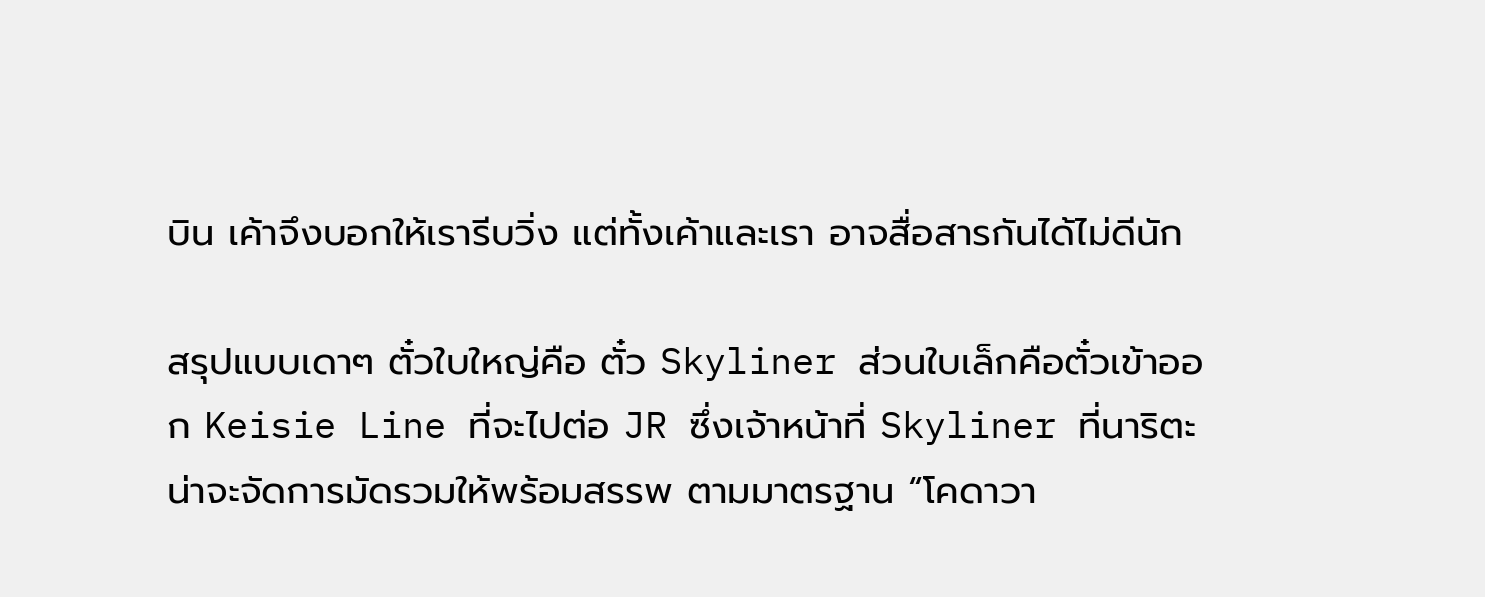บิน เค้าจึงบอกให้เรารีบวิ่ง แต่ทั้งเค้าและเรา อาจสื่อสารกันได้ไม่ดีนัก

สรุปแบบเดาๆ ตั๋วใบใหญ่คือ ตั๋ว Skyliner ส่วนใบเล็กคือตั๋วเข้าออก Keisie Line ที่จะไปต่อ JR ซึ่งเจ้าหน้าที่ Skyliner ที่นาริตะ น่าจะจัดการมัดรวมให้พร้อมสรรพ ตามมาตรฐาน “โคดาวา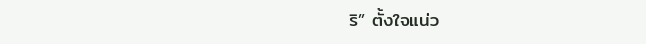ริ” ตั้งใจแน่ว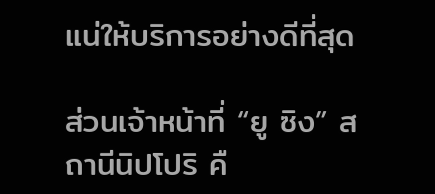แน่ให้บริการอย่างดีที่สุด

ส่วนเจ้าหน้าที่ “ยู ซิง” สถานีนิปโปริ คื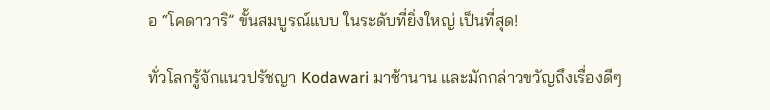อ “โคดาวาริ” ขั้นสมบูรณ์แบบ ในระดับที่ยิ่งใหญ่ เป็นที่สุด!

ทั่วโลกรู้จักแนวปรัชญา Kodawari มาช้านาน และมักกล่าวขวัญถึงเรื่องดีๆ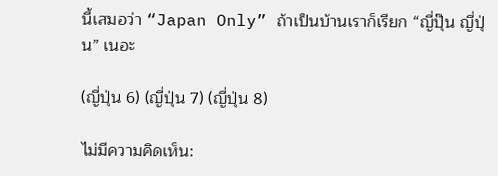นี้เสมอว่า “Japan Only” ถ้าเป็นบ้านเราก็เรียก “ญี่ปุ๊น ญี่ปุ่น” เนอะ

(ญี่ปุ่น 6) (ญี่ปุ่น 7) (ญี่ปุ่น 8)

ไม่มีความคิดเห็น: